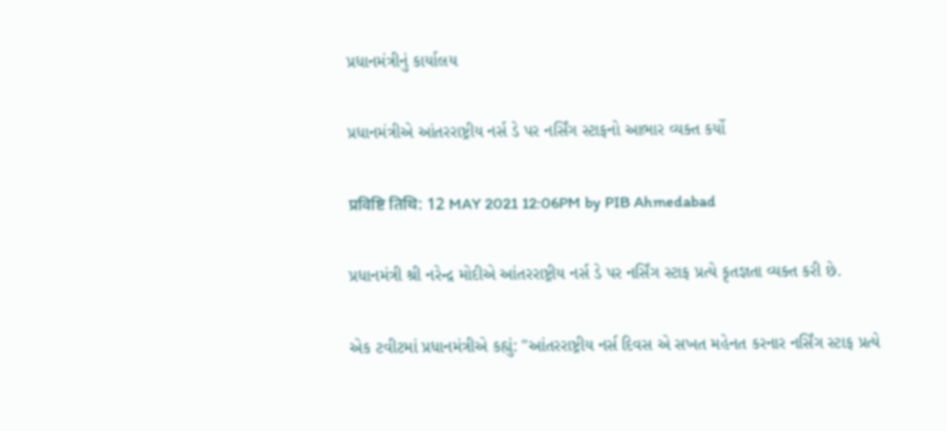પ્રધાનમંત્રીનું કાર્યાલય

પ્રધાનમંત્રીએ આંતરરાષ્ટ્રીય નર્સ ડે પર નર્સિંગ સ્ટાફનો આભાર વ્યક્ત કર્યો

प्रविष्टि तिथि: 12 MAY 2021 12:06PM by PIB Ahmedabad

પ્રધાનમંત્રી શ્રી નરેન્દ્ર મોદીએ આંતરરાષ્ટ્રીય નર્સ ડે પર નર્સિંગ સ્ટાફ પ્રત્યે કૃતજ્ઞતા વ્યક્ત કરી છે.

એક ટવીટમાં પ્રધાનમંત્રીએ કહ્યું: "આંતરરાષ્ટ્રીય નર્સ દિવસ એ સખત મહેનત કરનાર નર્સિંગ સ્ટાફ પ્રત્યે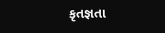કૃતજ્ઞતા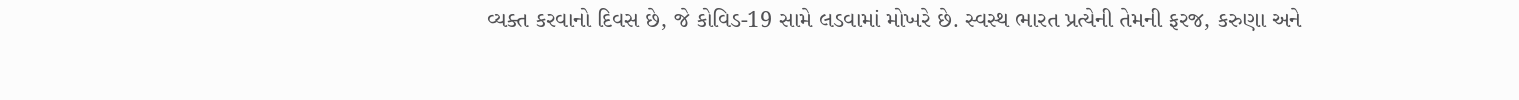વ્યક્ત કરવાનો દિવસ છે, જે કોવિડ-19 સામે લડવામાં મોખરે છે. સ્વસ્થ ભારત પ્રત્યેની તેમની ફરજ, કરુણા અને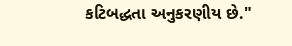કટિબદ્ધતા અનુકરણીય છે."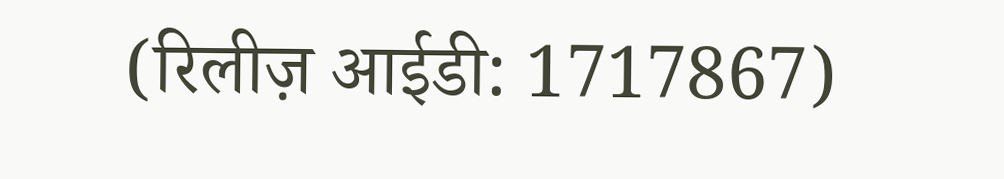(रिलीज़ आईडी: 1717867)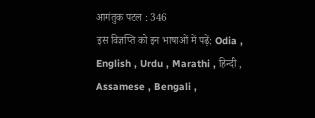आगंतुक पटल : 346
इस विज्ञप्ति को इन भाषाओं में पढ़ें: Odia , English , Urdu , Marathi , हिन्दी , Assamese , Bengali ,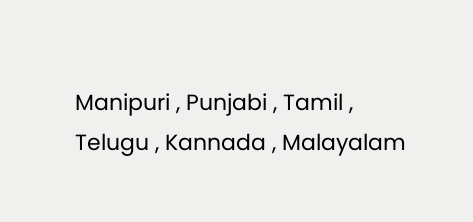Manipuri , Punjabi , Tamil , Telugu , Kannada , Malayalam